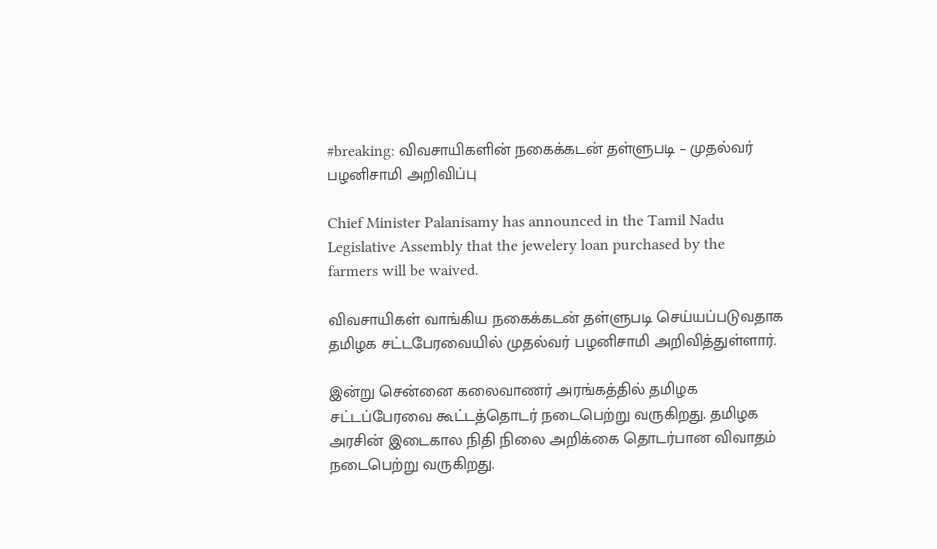#breaking: விவசாயிகளின் நகைக்கடன் தள்ளுபடி – முதல்வர் பழனிசாமி அறிவிப்பு

Chief Minister Palanisamy has announced in the Tamil Nadu Legislative Assembly that the jewelery loan purchased by the farmers will be waived.

விவசாயிகள் வாங்கிய நகைக்கடன் தள்ளுபடி செய்யப்படுவதாக தமிழக சட்டபேரவையில் முதல்வர் பழனிசாமி அறிவித்துள்ளார்.

இன்று சென்னை கலைவாணர் அரங்கத்தில் தமிழக சட்டப்பேரவை கூட்டத்தொடர் நடைபெற்று வருகிறது. தமிழக அரசின் இடைகால நிதி நிலை அறிக்கை தொடர்பான விவாதம் நடைபெற்று வருகிறது.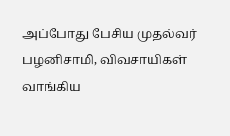அப்போது பேசிய முதல்வர் பழனிசாமி, விவசாயிகள் வாங்கிய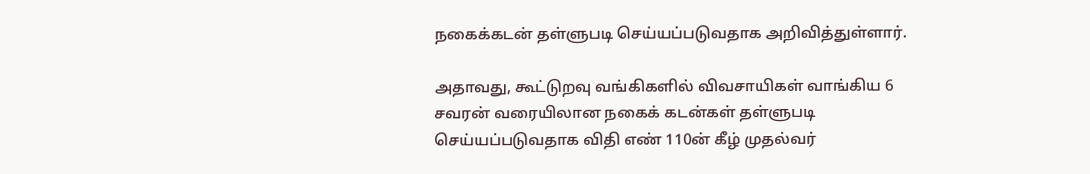நகைக்கடன் தள்ளுபடி செய்யப்படுவதாக அறிவித்துள்ளார்.

அதாவது, கூட்டுறவு வங்கிகளில் விவசாயிகள் வாங்கிய 6 சவரன் வரையிலான நகைக் கடன்கள் தள்ளுபடி செய்யப்படுவதாக விதி எண் 110ன் கீழ் முதல்வர்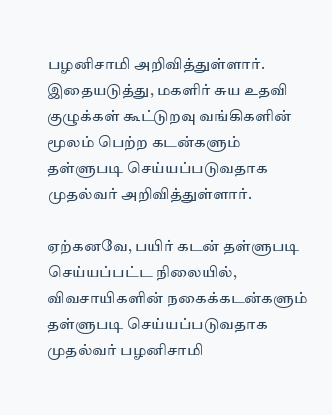பழனிசாமி அறிவித்துள்ளார். இதையடுத்து, மகளிர் சுய உதவி குழுக்கள் கூட்டுறவு வங்கிகளின் மூலம் பெற்ற கடன்களும் தள்ளுபடி செய்யப்படுவதாக முதல்வர் அறிவித்துள்ளார்.

ஏற்கனவே, பயிர் கடன் தள்ளுபடி செய்யப்பட்ட நிலையில், விவசாயிகளின் நகைக்கடன்களும் தள்ளுபடி செய்யப்படுவதாக முதல்வர் பழனிசாமி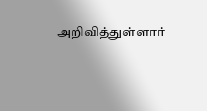அறிவித்துள்ளார்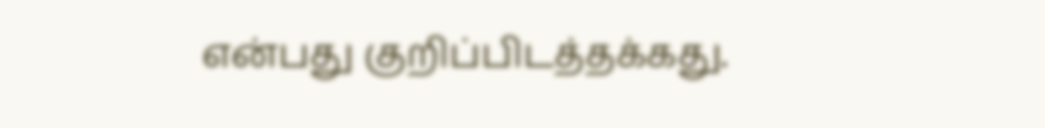என்பது குறிப்பிடத்தக்கது.